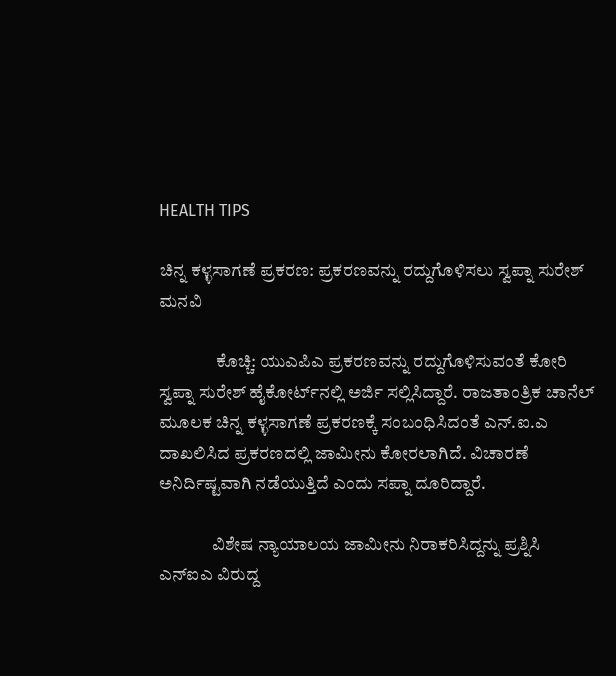HEALTH TIPS

ಚಿನ್ನ ಕಳ್ಳಸಾಗಣೆ ಪ್ರಕರಣ: ಪ್ರಕರಣವನ್ನು ರದ್ದುಗೊಳಿಸಲು ಸ್ವಪ್ನಾ ಸುರೇಶ್ ಮನವಿ

                ಕೊಚ್ಚಿ: ಯುಎಪಿಎ ಪ್ರಕರಣವನ್ನು ರದ್ದುಗೊಳಿಸುವಂತೆ ಕೋರಿ ಸ್ವಪ್ನಾ ಸುರೇಶ್ ಹೈಕೋರ್ಟ್‍ನಲ್ಲಿ ಅರ್ಜಿ ಸಲ್ಲಿಸಿದ್ದಾರೆ. ರಾಜತಾಂತ್ರಿಕ ಚಾನೆಲ್ ಮೂಲಕ ಚಿನ್ನ ಕಳ್ಳಸಾಗಣೆ ಪ್ರಕರಣಕ್ಕೆ ಸಂಬಂಧಿಸಿದಂತೆ ಎನ್.ಐ.ಎ ದಾಖಲಿಸಿದ ಪ್ರಕರಣದಲ್ಲಿ ಜಾಮೀನು ಕೋರಲಾಗಿದೆ. ವಿಚಾರಣೆ ಅನಿರ್ದಿಷ್ಟವಾಗಿ ನಡೆಯುತ್ತಿದೆ ಎಂದು ಸಪ್ನಾ ದೂರಿದ್ದಾರೆ.

               ವಿಶೇಷ ನ್ಯಾಯಾಲಯ ಜಾಮೀನು ನಿರಾಕರಿಸಿದ್ದನ್ನು ಪ್ರಶ್ನಿಸಿ ಎನ್‍ಐಎ ವಿರುದ್ದ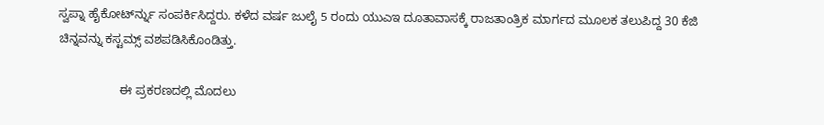ಸ್ವಪ್ನಾ ಹೈಕೋರ್ಟ್‍ನ್ನು ಸಂಪರ್ಕಿಸಿದ್ದರು. ಕಳೆದ ವರ್ಷ ಜುಲೈ 5 ರಂದು ಯುಎಇ ದೂತಾವಾಸಕ್ಕೆ ರಾಜತಾಂತ್ರಿಕ ಮಾರ್ಗದ ಮೂಲಕ ತಲುಪಿದ್ದ 30 ಕೆಜಿ ಚಿನ್ನವನ್ನು ಕಸ್ಟಮ್ಸ್ ವಶಪಡಿಸಿಕೊಂಡಿತ್ತು.

                  ಈ ಪ್ರಕರಣದಲ್ಲಿ ಮೊದಲು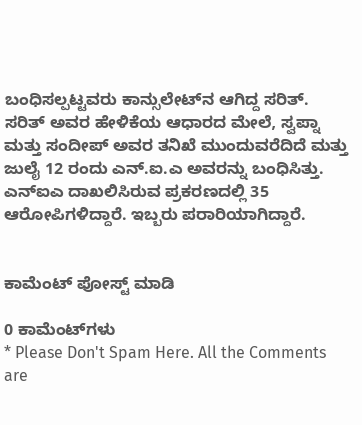ಬಂಧಿಸಲ್ಪಟ್ಟವರು ಕಾನ್ಸುಲೇಟ್‍ನ ಆಗಿದ್ದ ಸರಿತ್. ಸರಿತ್ ಅವರ ಹೇಳಿಕೆಯ ಆಧಾರದ ಮೇಲೆ, ಸ್ವಪ್ನಾ ಮತ್ತು ಸಂದೀಪ್ ಅವರ ತನಿಖೆ ಮುಂದುವರೆದಿದೆ ಮತ್ತು ಜುಲೈ 12 ರಂದು ಎನ್.ಐ.ಎ ಅವರನ್ನು ಬಂಧಿಸಿತ್ತು. ಎನ್‍ಐಎ ದಾಖಲಿಸಿರುವ ಪ್ರಕರಣದಲ್ಲಿ 35 ಆರೋಪಿಗಳಿದ್ದಾರೆ. ಇಬ್ಬರು ಪರಾರಿಯಾಗಿದ್ದಾರೆ.


ಕಾಮೆಂಟ್‌‌ ಪೋಸ್ಟ್‌ ಮಾಡಿ

0 ಕಾಮೆಂಟ್‌ಗಳು
* Please Don't Spam Here. All the Comments are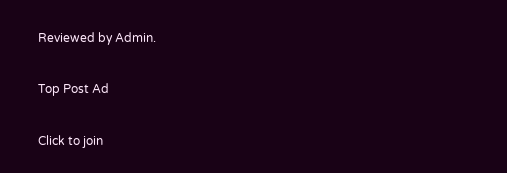Reviewed by Admin.

Top Post Ad

Click to join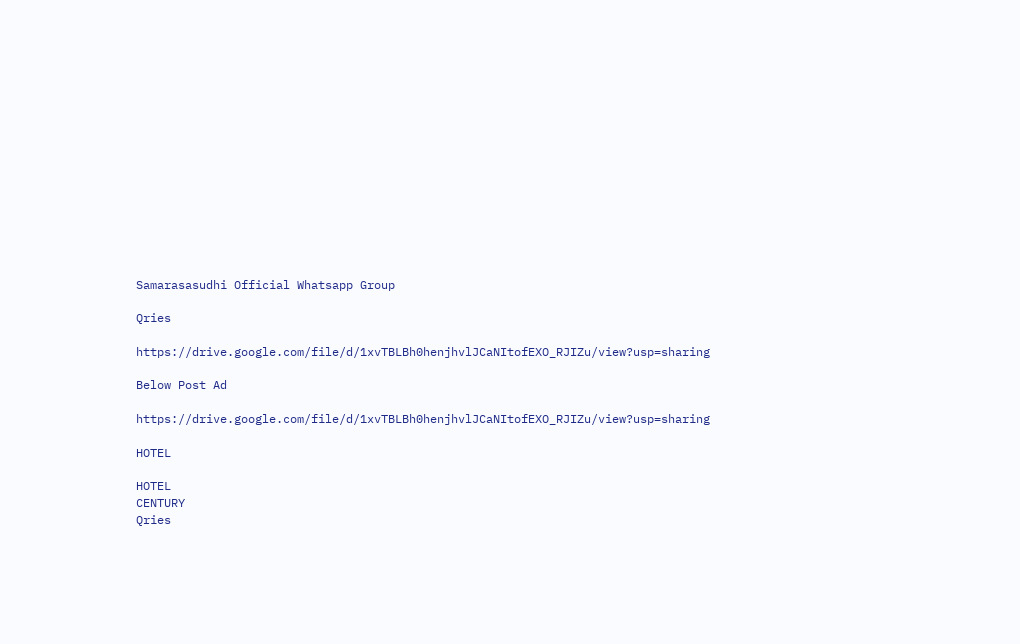Samarasasudhi Official Whatsapp Group

Qries

https://drive.google.com/file/d/1xvTBLBh0henjhvlJCaNItofEXO_RJIZu/view?usp=sharing

Below Post Ad

https://drive.google.com/file/d/1xvTBLBh0henjhvlJCaNItofEXO_RJIZu/view?usp=sharing

HOTEL

HOTEL
CENTURY
Qries